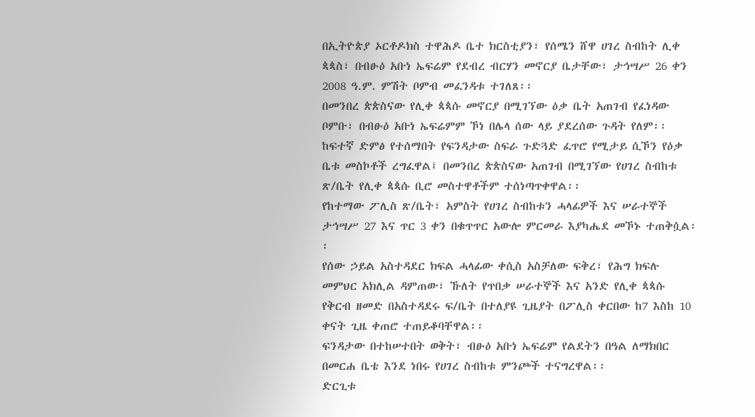በኢትዮጵያ ኦርቶዶክስ ተዋሕዶ ቤተ ክርስቲያን፣ የሰሜን ሸዋ ሀገረ ስብከት ሊቀ ጳጳስ፣ በብፁዕ አቡነ ኤፍሬም የደብረ ብርሃን መኖርያ ቤታቸው፣ ታኅሣሥ 26 ቀን 2008 ዓ.ም. ምሽት ቦምብ መፈንዳቱ ተገለጸ፡፡
በመንበረ ጵጵስናው የሊቀ ጳጳሱ መኖርያ በሚገኘው ዕቃ ቤት አጠገብ የፈነዳው ቦምቡ፣ በብፁዕ አቡነ ኤፍሬምም ኾነ በሌላ ሰው ላይ ያደረሰው ጉዳት የለም፡፡
ከፍተኛ ድምፅ የተሰማበት የፍንዳታው ስፍራ ጉድጓድ ፈጥሮ የሚታይ ሲኾን የዕቃ ቤቱ መስኮቶች ረግፈዋል፤ በመንበረ ጵጵስናው አጠገብ በሚገኘው የሀገረ ስብከቱ ጽ/ቤት የሊቀ ጳጳሱ ቢሮ መስተዋቶችም ተሰነጣጥቀዋል፡፡
የከተማው ፖሊስ ጽ/ቤት፣ አምስት የሀገረ ስብከቱን ሓላፊዎች እና ሠራተኞች ታኅሣሥ 27 እና ጥር 3 ቀን በቁጥጥር አውሎ ምርመራ እያካሔደ መኾኑ ተጠቅሷል፡፡
የሰው ኃይል አስተዳደር ክፍል ሓላፊው ቀሲስ አስቻለው ፍቅረ፣ የሕግ ክፍሉ መምህር አክሊል ዳምጠው፣ ኹለት የጥበቃ ሠራተኞች እና አንድ የሊቀ ጳጳሱ የቅርብ ዘመድ በአስተዳደሩ ፍ/ቤት በተለያዩ ጊዜያት በፖሊስ ቀርበው ከ7 እስከ 10 ቀናት ጊዜ ቀጠሮ ተጠይቆባቸዋል፡፡
ፍንዳታው በተከሠተበት ወቅት፣ ብፁዕ አቡነ ኤፍሬም የልደትን በዓል ለማክበር በመርሐ ቤቴ እንደ ነበሩ የሀገረ ስብከቱ ምንጮች ተናግረዋል፡፡
ድርጊቱ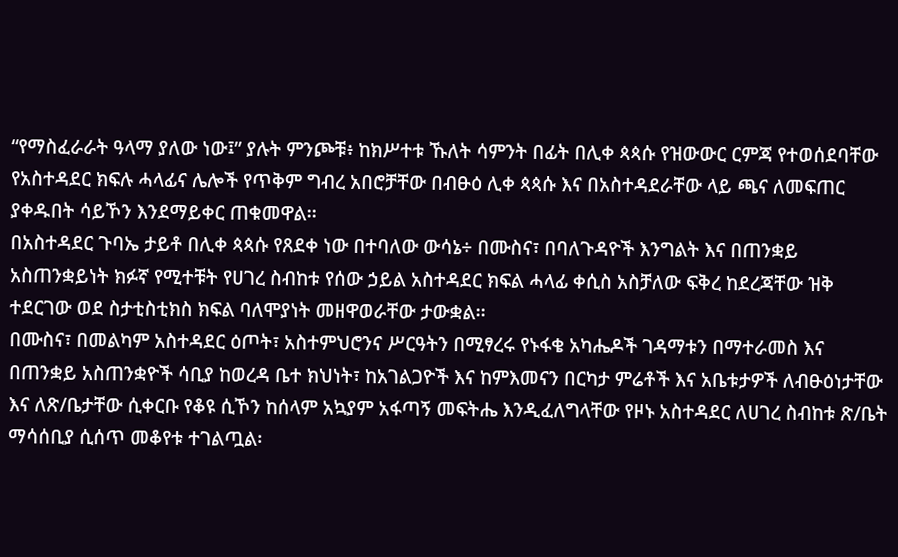“የማስፈራራት ዓላማ ያለው ነው፤” ያሉት ምንጮቹ፥ ከክሥተቱ ኹለት ሳምንት በፊት በሊቀ ጳጳሱ የዝውውር ርምጃ የተወሰደባቸው የአስተዳደር ክፍሉ ሓላፊና ሌሎች የጥቅም ግብረ አበሮቻቸው በብፁዕ ሊቀ ጳጳሱ እና በአስተዳደራቸው ላይ ጫና ለመፍጠር ያቀዱበት ሳይኾን እንደማይቀር ጠቁመዋል፡፡
በአስተዳደር ጉባኤ ታይቶ በሊቀ ጳጳሱ የጸደቀ ነው በተባለው ውሳኔ÷ በሙስና፣ በባለጉዳዮች እንግልት እና በጠንቋይ አስጠንቋይነት ክፉኛ የሚተቹት የሀገረ ስብከቱ የሰው ኃይል አስተዳደር ክፍል ሓላፊ ቀሲስ አስቻለው ፍቅረ ከደረጃቸው ዝቅ ተደርገው ወደ ስታቲስቲክስ ክፍል ባለሞያነት መዘዋወራቸው ታውቋል፡፡
በሙስና፣ በመልካም አስተዳደር ዕጦት፣ አስተምህሮንና ሥርዓትን በሚፃረሩ የኑፋቄ አካሔዶች ገዳማቱን በማተራመስ እና በጠንቋይ አስጠንቋዮች ሳቢያ ከወረዳ ቤተ ክህነት፣ ከአገልጋዮች እና ከምእመናን በርካታ ምሬቶች እና አቤቱታዎች ለብፁዕነታቸው እና ለጽ/ቤታቸው ሲቀርቡ የቆዩ ሲኾን ከሰላም አኳያም አፋጣኝ መፍትሔ እንዲፈለግላቸው የዞኑ አስተዳደር ለሀገረ ስብከቱ ጽ/ቤት ማሳሰቢያ ሲሰጥ መቆየቱ ተገልጧል፡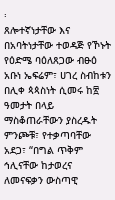፡
ጸሎተኛነታቸው እና በአባትነታቸው ተወዳጅ የኾኑት የዕድሜ ባዕለጸጋው ብፁዕ አቡነ ኤፍሬም፣ ሀገረ ስብከቱን በሊቀ ጳጳስነት ሲመሩ ከ፳ ዓመታት በላይ ማስቆጠራቸውን ያስረዱት ምንጮቹ፣ የተቃጣባቸው አደጋ፣ “በግል ጥቅም ኅሊናቸው ከታወረና ለመናፍቃን ውስጣዊ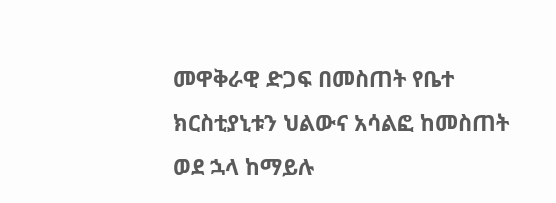መዋቅራዊ ድጋፍ በመስጠት የቤተ ክርስቲያኒቱን ህልውና አሳልፎ ከመስጠት ወደ ኋላ ከማይሉ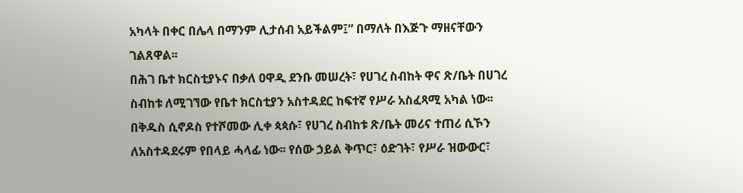አካላት በቀር በሌላ በማንም ሊታሰብ አይችልም፤” በማለት በእጅጉ ማዘናቸውን ገልጸዋል፡፡
በሕገ ቤተ ክርስቲያኑና በቃለ ዐዋዲ ደንቡ መሠረት፣ የሀገረ ስብከት ዋና ጽ/ቤት በሀገረ ስብከቱ ለሚገኘው የቤተ ክርስቲያን አስተዳደር ከፍተኛ የሥራ አስፈጻሚ አካል ነው፡፡ በቅዱስ ሲኖዶስ የተሾመው ሊቀ ጳጳሱ፣ የሀገረ ስብከቱ ጽ/ቤት መሪና ተጠሪ ሲኾን ለአስተዳደሩም የበላይ ሓላፊ ነው፡፡ የሰው ኃይል ቅጥር፣ ዕድገት፣ የሥራ ዝውውር፣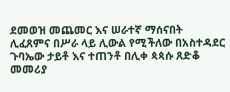ደመወዝ መጨመር እና ሠራተኛ ማሰናበት ሊፈጸምና በሥራ ላይ ሊውል የሚችለው በአስተዳደር ጉባኤው ታይቶ እና ተጠንቶ በሊቀ ጳጳሱ ጸድቆ መመሪያ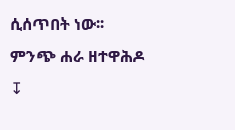ሲሰጥበት ነው፡፡
ምንጭ ሐራ ዘተዋሕዶ
↧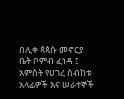በሊቀ ጳጳሱ መኖርያ ቤት ቦምብ ፈነዳ ፤ አምስት የሀገረ ስብከቱ አላፊዎች እና ሠራተኞች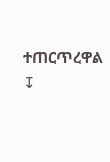ተጠርጥረዋል
↧